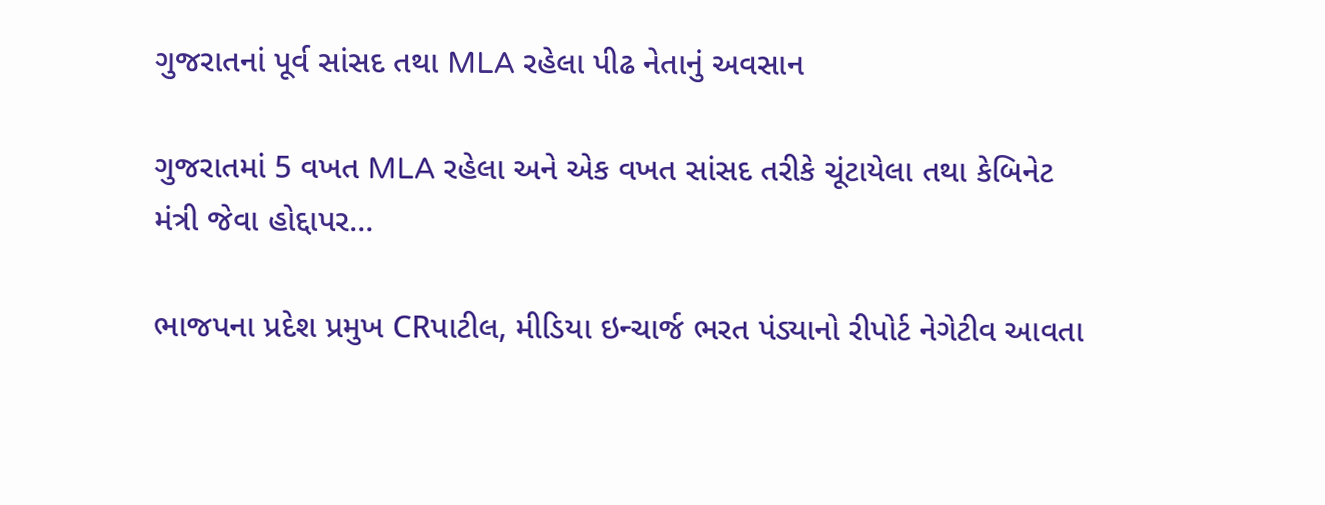ગુજરાતનાં પૂર્વ સાંસદ તથા MLA રહેલા પીઢ નેતાનું અવસાન

ગુજરાતમાં 5 વખત MLA રહેલા અને એક વખત સાંસદ તરીકે ચૂંટાયેલા તથા કેબિનેટ મંત્રી જેવા હોદ્દાપર…

ભાજપના પ્રદેશ પ્રમુખ CRપાટીલ, મીડિયા ઇન્ચાર્જ ભરત પંડ્યાનો રીપોર્ટ નેગેટીવ આવતા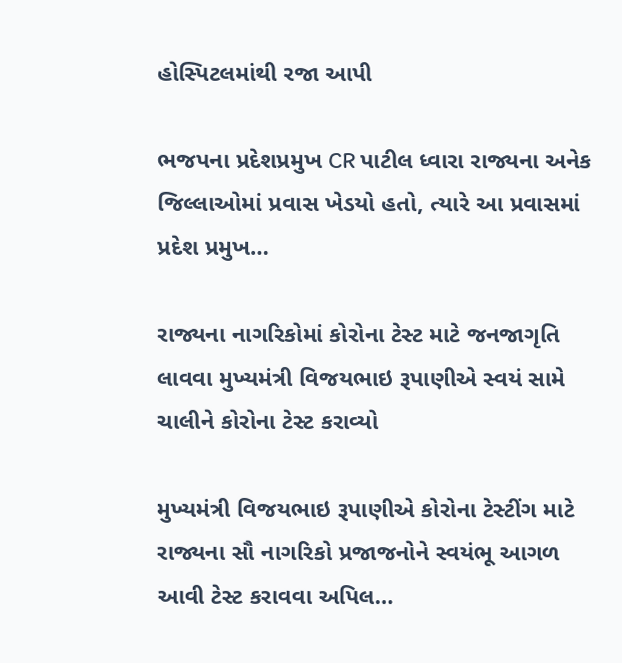હોસ્પિટલમાંથી રજા આપી

ભજપના પ્રદેશપ્રમુખ CR પાટીલ ધ્વારા રાજ્યના અનેક જિલ્લાઓમાં પ્રવાસ ખેડયો હતો, ત્યારે આ પ્રવાસમાં પ્રદેશ પ્રમુખ…

રાજ્યના નાગરિકોમાં કોરોના ટેસ્ટ માટે જનજાગૃતિ લાવવા મુખ્યમંત્રી વિજયભાઇ રૂપાણીએ સ્વયં સામે ચાલીને કોરોના ટેસ્ટ કરાવ્યો

મુખ્યમંત્રી વિજયભાઇ રૂપાણીએ કોરોના ટેસ્ટીંગ માટે રાજ્યના સૌ નાગરિકો પ્રજાજનોને સ્વયંભૂ આગળ આવી ટેસ્ટ કરાવવા અપિલ…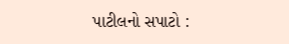પાટીલનો સપાટો :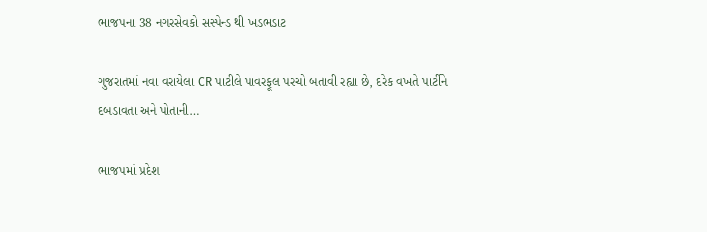ભાજપના 38 નગરસેવકો સસ્પેન્ડ થી ખડભડાટ

ગુજરાતમાં નવા વરાયેલા CR પાટીલે પાવરફૂલ પરચો બતાવી રહ્યા છે, દરેક વખતે પાર્ટીને દબડાવતા અને પોતાની…

ભાજપમાં પ્રદેશ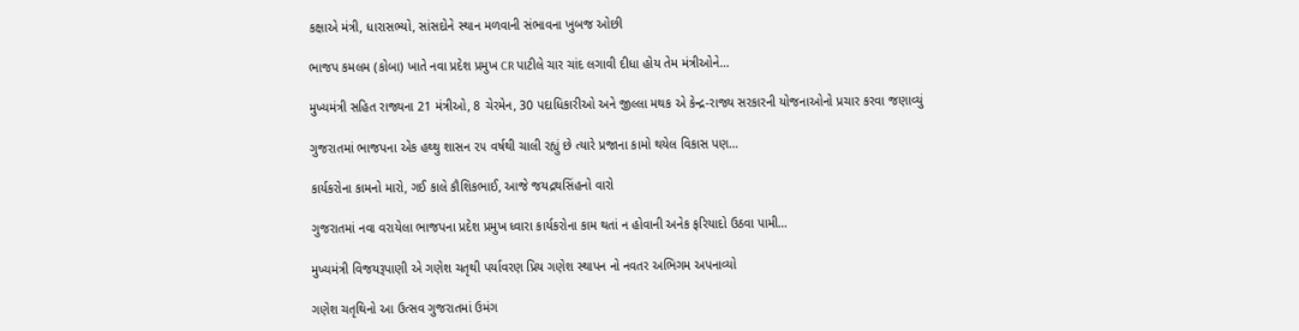કક્ષાએ મંત્રી, ધારાસભ્યો, સાંસદોને સ્થાન મળવાની સંભાવના ખુબજ ઓછી

ભાજપ કમલમ (કોબા) ખાતે નવા પ્રદેશ પ્રમુખ CR પાટીલે ચાર ચાંદ લગાવી દીધા હોય તેમ મંત્રીઓને…

મુખ્યમંત્રી સહિત રાજ્યના 21 મંત્રીઓ, 8 ચેરમેન, 30 પદાધિકારીઓ અને જીલ્લા મથક એ કેન્દ્ર-રાજ્ય સરકારની યોજનાઓનો પ્રચાર કરવા જણાવ્યું

ગુજરાતમાં ભાજપના એક હથ્થુ શાસન ૨૫ વર્ષથી ચાલી રહ્યું છે ત્યારે પ્રજાના કામો થયેલ વિકાસ પણ…

કાર્યકરોના કામનો મારો, ગઈ કાલે કૌશિકભાઈ, આજે જયદ્રથસિંહનો વારો

ગુજરાતમાં નવા વરાયેલા ભાજપના પ્રદેશ પ્રમુખ ધ્વારા કાર્યકરોના કામ થતાં ન હોવાની અનેક ફરિયાદો ઉઠવા પામી…

મુખ્યમંત્રી વિજયરૂપાણી એ ગણેશ ચતૃથી પર્યાવરણ પ્રિય ગણેશ સ્થાપન નો નવતર અભિગમ અપનાવ્યો

ગણેશ ચતૃથિનો આ ઉત્સવ ગુજરાતમાં ઉમંગ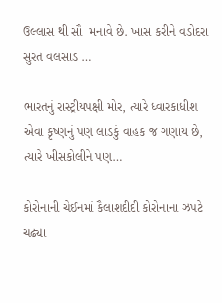ઉલ્લાસ થી સૌ  મનાવે છે. ખાસ કરીને વડોદરા સુરત વલસાડ …

ભારતનું રાસ્ટ્રીયપક્ષી મોર, ત્યારે ધ્વારકાધીશ એવા કૃષ્ણનું પણ લાડકું વાહક જ ગણાય છે, ત્યારે ખીસકોલીને પણ…

કોરોનાની ચેઈનમાં કૈલાશદીદી કોરોનાના ઝપટે ચઢ્યા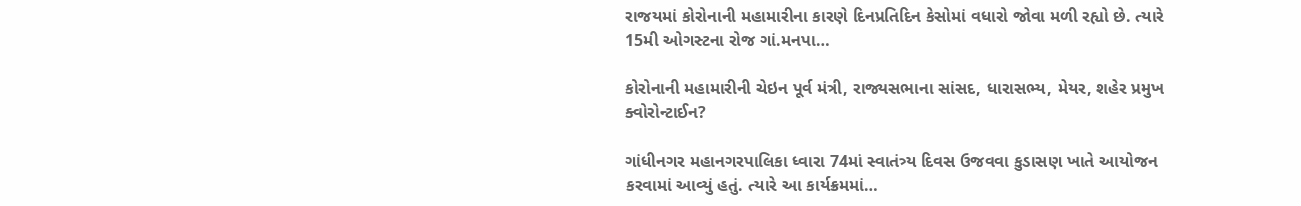રાજયમાં કોરોનાની મહામારીના કારણે દિનપ્રતિદિન કેસોમાં વધારો જોવા મળી રહ્યો છે. ત્યારે 15મી ઓગસ્ટના રોજ ગાં.મનપા…

કોરોનાની મહામારીની ચેઇન પૂર્વ મંત્રી, રાજ્યસભાના સાંસદ, ધારાસભ્ય, મેયર, શહેર પ્રમુખ ક્વોરોન્ટાઈન?

ગાંધીનગર મહાનગરપાલિકા ધ્વારા 74માં સ્વાતંત્ર્ય દિવસ ઉજવવા કુડાસણ ખાતે આયોજન કરવામાં આવ્યું હતું. ત્યારે આ કાર્યક્રમમાં…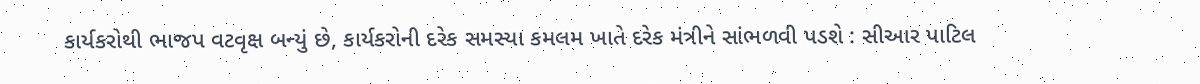કાર્યકરોથી ભાજપ વટવૃક્ષ બન્યું છે, કાર્યકરોની દરેક સમસ્યા કમલમ ખાતે દરેક મંત્રીને સાંભળવી પડશે : સીઆર પાટિલ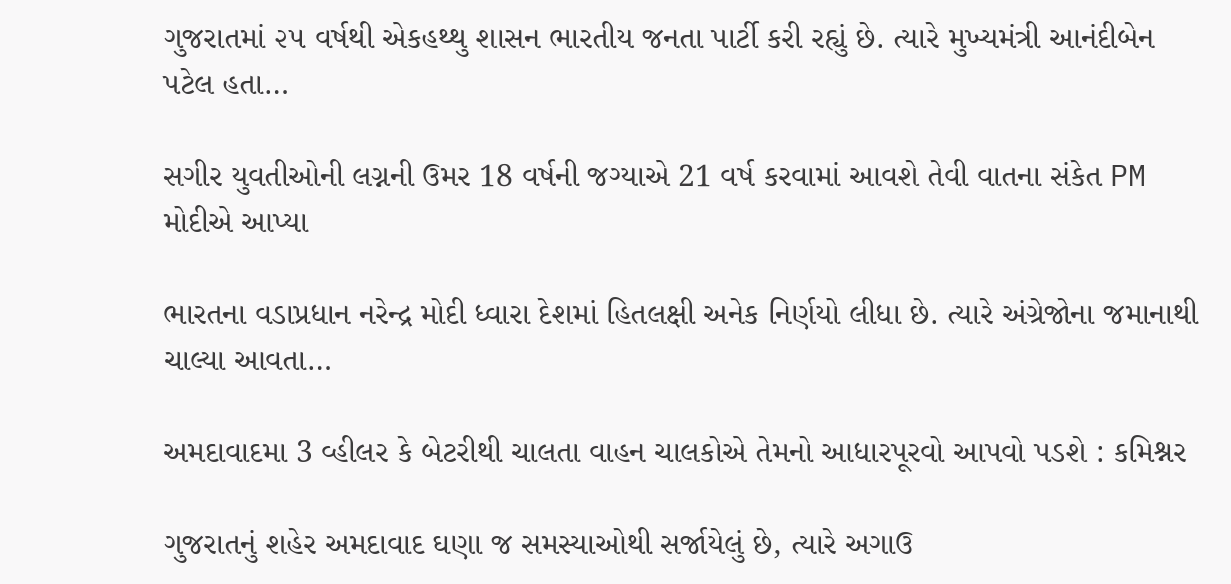ગુજરાતમાં ૨૫ વર્ષથી એકહથ્થુ શાસન ભારતીય જનતા પાર્ટી કરી રહ્યું છે. ત્યારે મુખ્યમંત્રી આનંદીબેન પટેલ હતા…

સગીર યુવતીઓની લગ્નની ઉમર 18 વર્ષની જગ્યાએ 21 વર્ષ કરવામાં આવશે તેવી વાતના સંકેત PM મોદીએ આપ્યા

ભારતના વડાપ્રધાન નરેન્દ્ર મોદી ધ્વારા દેશમાં હિતલક્ષી અનેક નિર્ણયો લીધા છે. ત્યારે અંગ્રેજોના જમાનાથી ચાલ્યા આવતા…

અમદાવાદમા 3 વ્હીલર કે બેટરીથી ચાલતા વાહન ચાલકોએ તેમનો આધારપૂરવો આપવો પડશે : કમિશ્નર

ગુજરાતનું શહેર અમદાવાદ ઘણા જ સમસ્યાઓથી સર્જાયેલું છે, ત્યારે અગાઉ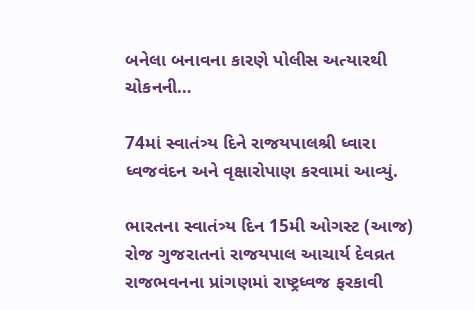બનેલા બનાવના કારણે પોલીસ અત્યારથી ચોકનની…

74માં સ્વાતંત્ર્ય દિને રાજયપાલશ્રી ધ્વારા ધ્વજવંદન અને વૃક્ષારોપાણ કરવામાં આવ્યું.

ભારતના સ્વાતંત્ર્ય દિન 15મી ઓગસ્ટ (આજ) રોજ ગુજરાતનાં રાજયપાલ આચાર્ય દેવવ્રત રાજભવનના પ્રાંગણમાં રાષ્ટ્રધ્વજ ફરકાવી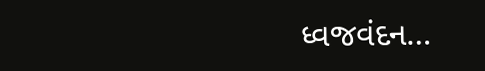ધ્વજવંદન…